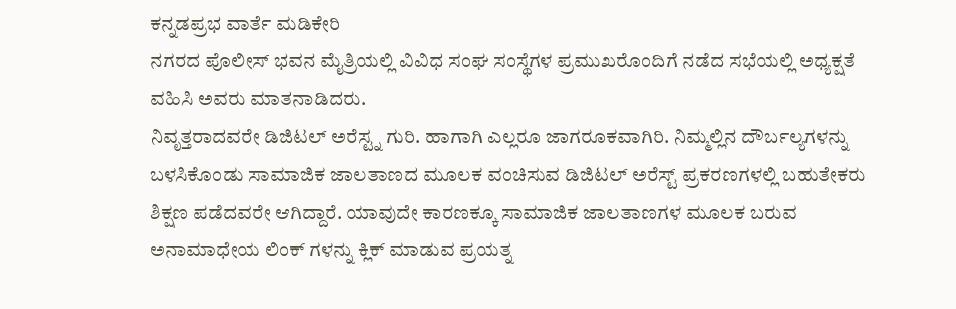ಕನ್ನಡಪ್ರಭ ವಾರ್ತೆ ಮಡಿಕೇರಿ
ನಗರದ ಪೊಲೀಸ್ ಭವನ ಮೈತ್ರಿಯಲ್ಲಿ ವಿವಿಧ ಸಂಘ ಸಂಸ್ಥೆಗಳ ಪ್ರಮುಖರೊಂದಿಗೆ ನಡೆದ ಸಭೆಯಲ್ಲಿ ಅಧ್ಯಕ್ಷತೆ ವಹಿಸಿ ಅವರು ಮಾತನಾಡಿದರು.
ನಿವೃತ್ತರಾದವರೇ ಡಿಜಿಟಲ್ ಅರೆಸ್ಟ್ನ ಗುರಿ. ಹಾಗಾಗಿ ಎಲ್ಲರೂ ಜಾಗರೂಕವಾಗಿರಿ. ನಿಮ್ಮಲ್ಲಿನ ದೌರ್ಬಲ್ಯಗಳನ್ನು ಬಳಸಿಕೊಂಡು ಸಾಮಾಜಿಕ ಜಾಲತಾಣದ ಮೂಲಕ ವಂಚಿಸುವ ಡಿಜಿಟಲ್ ಅರೆಸ್ಟ್ ಪ್ರಕರಣಗಳಲ್ಲಿ ಬಹುತೇಕರು ಶಿಕ್ಷಣ ಪಡೆದವರೇ ಆಗಿದ್ದಾರೆ. ಯಾವುದೇ ಕಾರಣಕ್ಕೂ ಸಾಮಾಜಿಕ ಜಾಲತಾಣಗಳ ಮೂಲಕ ಬರುವ ಅನಾಮಾಧೇಯ ಲಿಂಕ್ ಗಳನ್ನು ಕ್ಲಿಕ್ ಮಾಡುವ ಪ್ರಯತ್ನ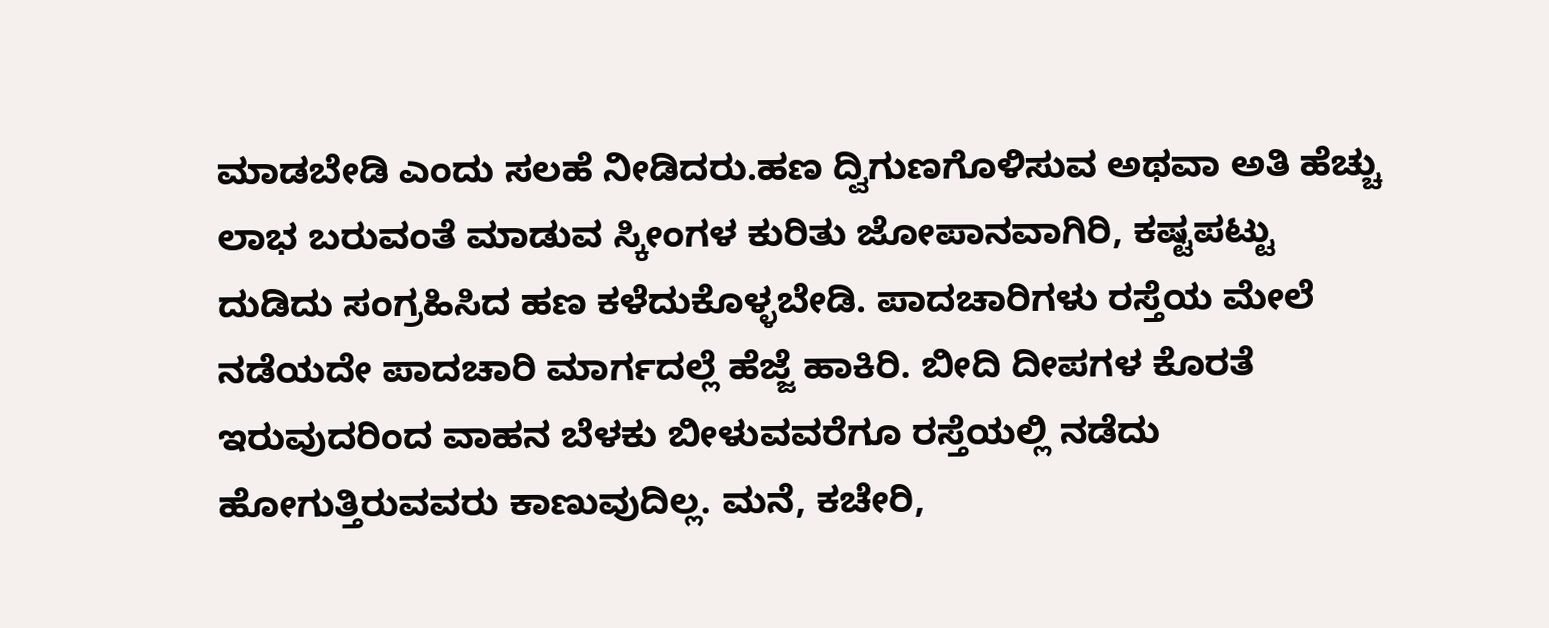ಮಾಡಬೇಡಿ ಎಂದು ಸಲಹೆ ನೀಡಿದರು.ಹಣ ದ್ವಿಗುಣಗೊಳಿಸುವ ಅಥವಾ ಅತಿ ಹೆಚ್ಚು ಲಾಭ ಬರುವಂತೆ ಮಾಡುವ ಸ್ಕೀಂಗಳ ಕುರಿತು ಜೋಪಾನವಾಗಿರಿ, ಕಷ್ಟಪಟ್ಟು ದುಡಿದು ಸಂಗ್ರಹಿಸಿದ ಹಣ ಕಳೆದುಕೊಳ್ಳಬೇಡಿ. ಪಾದಚಾರಿಗಳು ರಸ್ತೆಯ ಮೇಲೆ ನಡೆಯದೇ ಪಾದಚಾರಿ ಮಾರ್ಗದಲ್ಲೆ ಹೆಜ್ಜೆ ಹಾಕಿರಿ. ಬೀದಿ ದೀಪಗಳ ಕೊರತೆ ಇರುವುದರಿಂದ ವಾಹನ ಬೆಳಕು ಬೀಳುವವರೆಗೂ ರಸ್ತೆಯಲ್ಲಿ ನಡೆದು ಹೋಗುತ್ತಿರುವವರು ಕಾಣುವುದಿಲ್ಲ. ಮನೆ, ಕಚೇರಿ,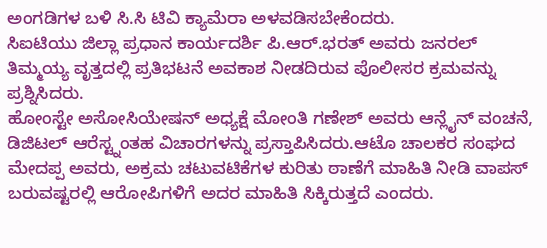ಅಂಗಡಿಗಳ ಬಳಿ ಸಿ.ಸಿ ಟಿವಿ ಕ್ಯಾಮೆರಾ ಅಳವಡಿಸಬೇಕೆಂದರು.
ಸಿಐಟಿಯು ಜಿಲ್ಲಾ ಪ್ರಧಾನ ಕಾರ್ಯದರ್ಶಿ ಪಿ.ಆರ್.ಭರತ್ ಅವರು ಜನರಲ್ ತಿಮ್ಮಯ್ಯ ವೃತ್ತದಲ್ಲಿ ಪ್ರತಿಭಟನೆ ಅವಕಾಶ ನೀಡದಿರುವ ಪೊಲೀಸರ ಕ್ರಮವನ್ನು ಪ್ರಶ್ನಿಸಿದರು.
ಹೋಂಸ್ಟೇ ಅಸೋಸಿಯೇಷನ್ ಅಧ್ಯಕ್ಷೆ ಮೋಂತಿ ಗಣೇಶ್ ಅವರು ಆನ್ಲೈನ್ ವಂಚನೆ, ಡಿಜಿಟಲ್ ಆರೆಸ್ಟ್ನಂತಹ ವಿಚಾರಗಳನ್ನು ಪ್ರಸ್ತಾಪಿಸಿದರು.ಆಟೊ ಚಾಲಕರ ಸಂಘದ ಮೇದಪ್ಪ ಅವರು, ಅಕ್ರಮ ಚಟುವಟಿಕೆಗಳ ಕುರಿತು ಠಾಣೆಗೆ ಮಾಹಿತಿ ನೀಡಿ ವಾಪಸ್ ಬರುವಷ್ಟರಲ್ಲಿ ಆರೋಪಿಗಳಿಗೆ ಅದರ ಮಾಹಿತಿ ಸಿಕ್ಕಿರುತ್ತದೆ ಎಂದರು.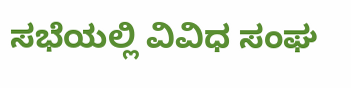ಸಭೆಯಲ್ಲಿ ವಿವಿಧ ಸಂಘ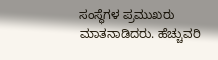ಸಂಸ್ಥೆಗಳ ಪ್ರಮುಖರು ಮಾತನಾಡಿದರು. ಹೆಚ್ಚುವರಿ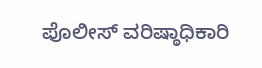ಪೊಲೀಸ್ ವರಿಷ್ಠಾಧಿಕಾರಿ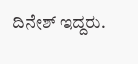ದಿನೇಶ್ ಇದ್ದರು.